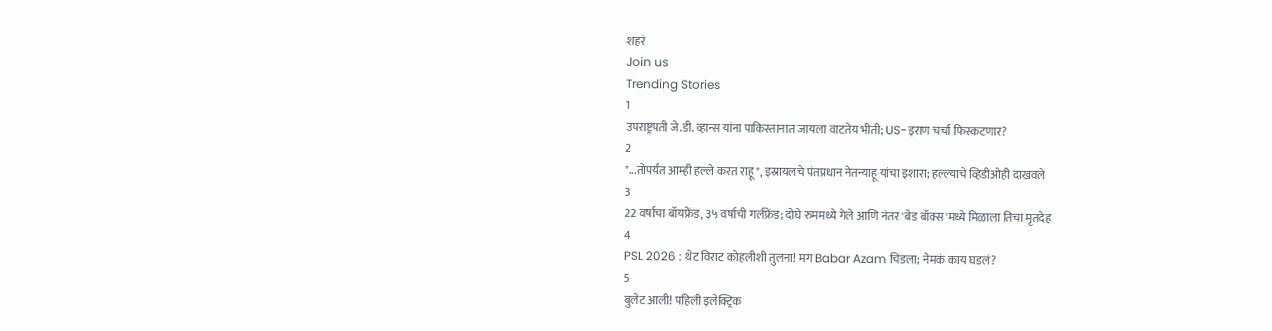शहरं
Join us
Trending Stories
1
उपराष्ट्रपती जे.डी. व्हान्स यांना पाकिस्तानात जायला वाटतेय भीती; US-इराण चर्चा फिस्कटणार?
2
"...तोपर्यंत आम्ही हल्ले करत राहू", इस्रायलचे पंतप्रधान नेतन्याहू यांचा इशारा; हल्ल्याचे व्हिडीओही दाखवले
3
22 वर्षाचा बॉयफ्रेंड, ३५ वर्षाची गर्लफ्रेंड; दोघे रुममध्ये गेले आणि नंतर 'बेड बॉक्स'मध्ये मिळाला तिचा मृतदेह
4
PSL 2026 : थेट विराट कोहलीशी तुलना! मग Babar Azam चिडला; नेमकं काय घडलं?
5
बुलेट आली! पहिली इलेक्ट्रिक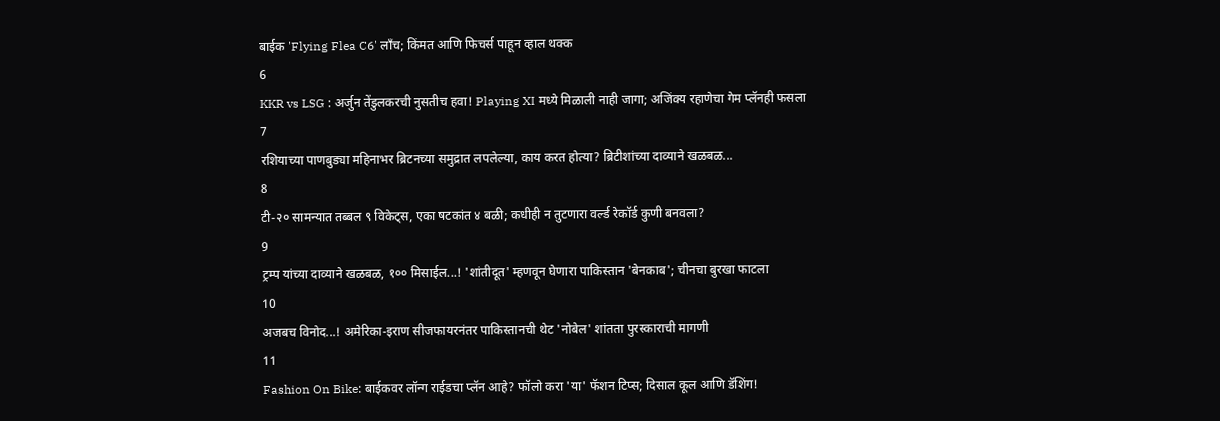बाईक 'Flying Flea C6' लाँच; किंमत आणि फिचर्स पाहून व्हाल थक्क
6
KKR vs LSG : अर्जुन तेंडुलकरची नुसतीच हवा! Playing XI मध्ये मिळाली नाही जागा; अजिंक्य रहाणेचा गेम प्लॅनही फसला
7
रशियाच्या पाणबुड्या महिनाभर ब्रिटनच्या समुद्रात लपलेल्या, काय करत होत्या? ब्रिटीशांच्या दाव्याने खळबळ...
8
टी-२० सामन्यात तब्बल ९ विकेट्स, एका षटकांत ४ बळी; कधीही न तुटणारा वर्ल्ड रेकॉर्ड कुणी बनवला?
9
ट्रम्प यांच्या दाव्याने खळबळ, १०० मिसाईल...! 'शांतीदूत' म्हणवून घेणारा पाकिस्तान 'बेनकाब'; चीनचा बुरखा फाटला
10
अजबच विनोद...! अमेरिका-इराण सीजफायरनंतर पाकिस्तानची थेट 'नोबेल' शांतता पुरस्काराची मागणी
11
Fashion On Bike: बाईकवर लॉन्ग राईडचा प्लॅन आहे? फॉलो करा 'या' फॅशन टिप्स; दिसाल कूल आणि डॅशिंग!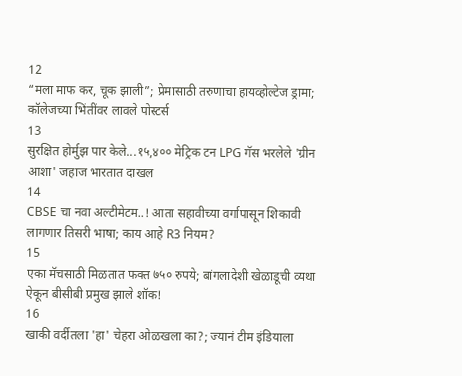12
“मला माफ कर, चूक झाली”; प्रेमासाठी तरुणाचा हायव्होल्टेज ड्रामा; कॉलेजच्या भिंतींवर लावले पोस्टर्स
13
सुरक्षित होर्मुझ पार केले...१५,४०० मेट्रिक टन LPG गॅस भरलेले 'ग्रीन आशा' जहाज भारतात दाखल
14
CBSE चा नवा अल्टीमेटम..! आता सहावीच्या वर्गापासून शिकावी लागणार तिसरी भाषा; काय आहे R3 नियम?
15
एका मॅचसाठी मिळतात फक्त ७५० रुपये; बांगलादेशी खेळाडूची व्यथा ऐकून बीसीबी प्रमुख झाले शॉक!
16
खाकी वर्दीतला 'हा' चेहरा ओळखला का?; ज्यानं टीम इंडियाला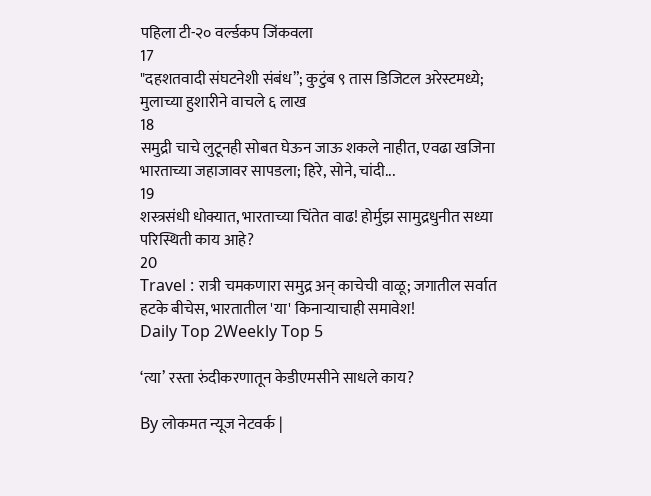पहिला टी-२० वर्ल्डकप जिंकवला
17
"दहशतवादी संघटनेशी संबंध”; कुटुंब ९ तास डिजिटल अरेस्टमध्ये; मुलाच्या हुशारीने वाचले ६ लाख
18
समुद्री चाचे लुटूनही सोबत घेऊन जाऊ शकले नाहीत, एवढा खजिना भारताच्या जहाजावर सापडला; हिरे, सोने, चांदी...
19
शस्त्रसंधी धोक्यात, भारताच्या चिंतेत वाढ! होर्मुझ सामुद्रधुनीत सध्या परिस्थिती काय आहे?
20
Travel : रात्री चमकणारा समुद्र अन् काचेची वाळू; जगातील सर्वात हटके बीचेस, भारतातील 'या' किनाऱ्याचाही समावेश!
Daily Top 2Weekly Top 5

‘त्या’ रस्ता रुंदीकरणातून केडीएमसीने साधले काय?

By लोकमत न्यूज नेटवर्क |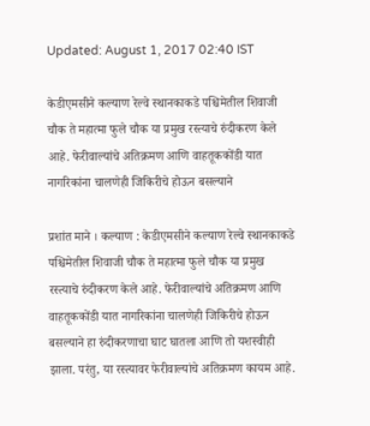Updated: August 1, 2017 02:40 IST

केडीएमसीने कल्याण रेल्वे स्थानकाकडे पश्चिमेतील शिवाजी चौक ते महात्मा फुले चौक या प्रमुख रस्त्याचे रुंदीकरण केले आहे. फेरीवाल्यांचे अतिक्रमण आणि वाहतूककोंडी यात नागरिकांना चालणेही जिकिरीचे होऊन बसल्याने

प्रशांत माने । कल्याण : केडीएमसीने कल्याण रेल्वे स्थानकाकडे पश्चिमेतील शिवाजी चौक ते महात्मा फुले चौक या प्रमुख रस्त्याचे रुंदीकरण केले आहे. फेरीवाल्यांचे अतिक्रमण आणि वाहतूककोंडी यात नागरिकांना चालणेही जिकिरीचे होऊन बसल्याने हा रुंदीकरणाचा घाट घातला आणि तो यशस्वीही झाला. परंतु, या रस्त्यावर फेरीवाल्यांचे अतिक्रमण कायम आहे.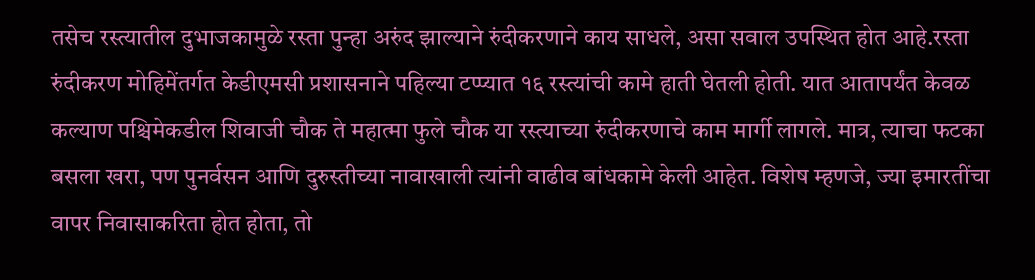तसेच रस्त्यातील दुभाजकामुळे रस्ता पुन्हा अरुंद झाल्याने रुंदीकरणाने काय साधले, असा सवाल उपस्थित होत आहे.रस्ता रुंदीकरण मोहिमेंतर्गत केडीएमसी प्रशासनाने पहिल्या टप्प्यात १६ रस्त्यांची कामे हाती घेतली होती. यात आतापर्यंत केवळ कल्याण पश्चिमेकडील शिवाजी चौक ते महात्मा फुले चौक या रस्त्याच्या रुंदीकरणाचे काम मार्गी लागले. मात्र, त्याचा फटका बसला खरा, पण पुनर्वसन आणि दुरुस्तीच्या नावाखाली त्यांनी वाढीव बांधकामे केली आहेत. विशेष म्हणजे, ज्या इमारतींचा वापर निवासाकरिता होत होता, तो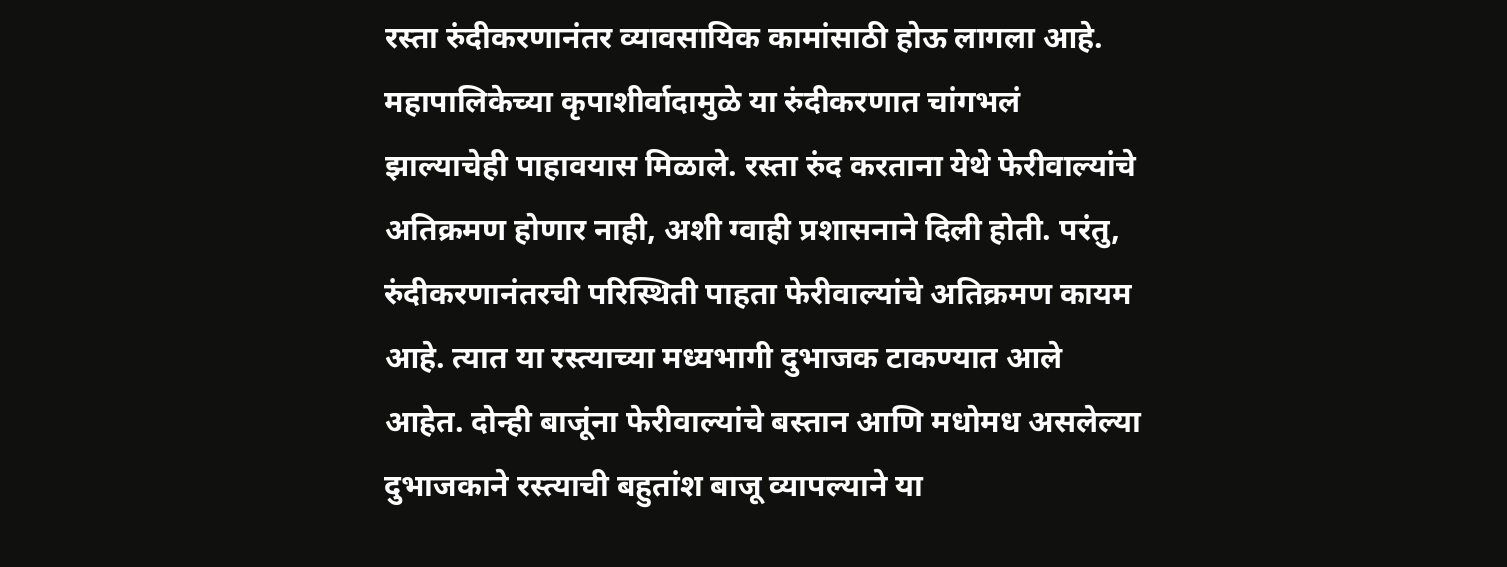रस्ता रुंदीकरणानंतर व्यावसायिक कामांसाठी होऊ लागला आहे. महापालिकेच्या कृपाशीर्वादामुळे या रुंदीकरणात चांगभलं झाल्याचेही पाहावयास मिळाले. रस्ता रुंद करताना येथे फेरीवाल्यांचे अतिक्रमण होणार नाही, अशी ग्वाही प्रशासनाने दिली होती. परंतु, रुंदीकरणानंतरची परिस्थिती पाहता फेरीवाल्यांचे अतिक्रमण कायम आहे. त्यात या रस्त्याच्या मध्यभागी दुभाजक टाकण्यात आले आहेत. दोन्ही बाजूंना फेरीवाल्यांचे बस्तान आणि मधोमध असलेल्या दुभाजकाने रस्त्याची बहुतांश बाजू व्यापल्याने या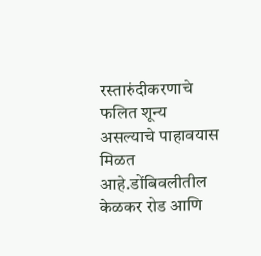रस्तारुंदीकरणाचे फलित शून्य असल्याचे पाहावयास मिळत आहे.डोंबिवलीतील केळकर रोड आणि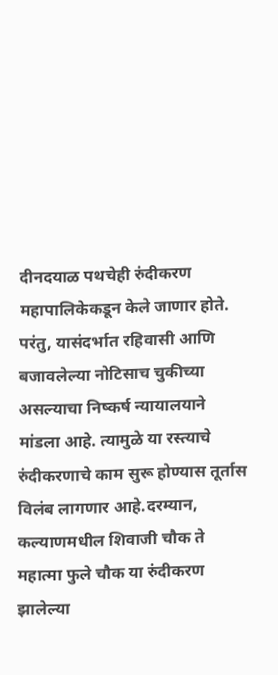दीनदयाळ पथचेही रुंदीकरण महापालिकेकडून केले जाणार होते. परंतु, यासंदर्भात रहिवासी आणि बजावलेल्या नोटिसाच चुकीच्या असल्याचा निष्कर्ष न्यायालयाने मांडला आहे. त्यामुळे या रस्त्याचे रुंदीकरणाचे काम सुरू होण्यास तूर्तास विलंब लागणार आहे.दरम्यान, कल्याणमधील शिवाजी चौक ते महात्मा फुले चौक या रुंदीकरण झालेल्या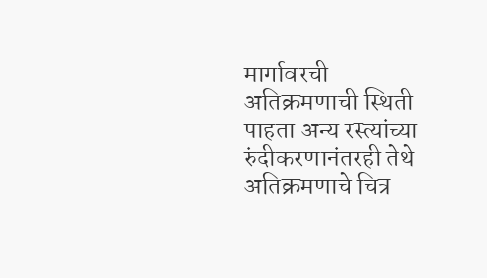मार्गावरची अतिक्रमणाची स्थिती पाहता अन्य रस्त्यांच्या रुंदीकरणानंतरही तेथे अतिक्रमणाचे चित्र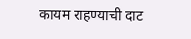कायम राहण्याची दाट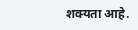शक्यता आहे.